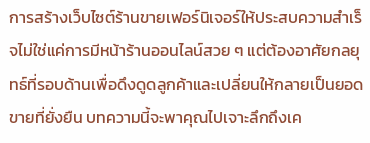การสร้างเว็บไซต์ร้านขายเฟอร์นิเจอร์ให้ประสบความสำเร็จไม่ใช่แค่การมีหน้าร้านออนไลน์สวย ๆ แต่ต้องอาศัยกลยุทธ์ที่รอบด้านเพื่อดึงดูดลูกค้าและเปลี่ยนให้กลายเป็นยอดขายที่ยั่งยืน บทความนี้จะพาคุณไปเจาะลึกถึงเค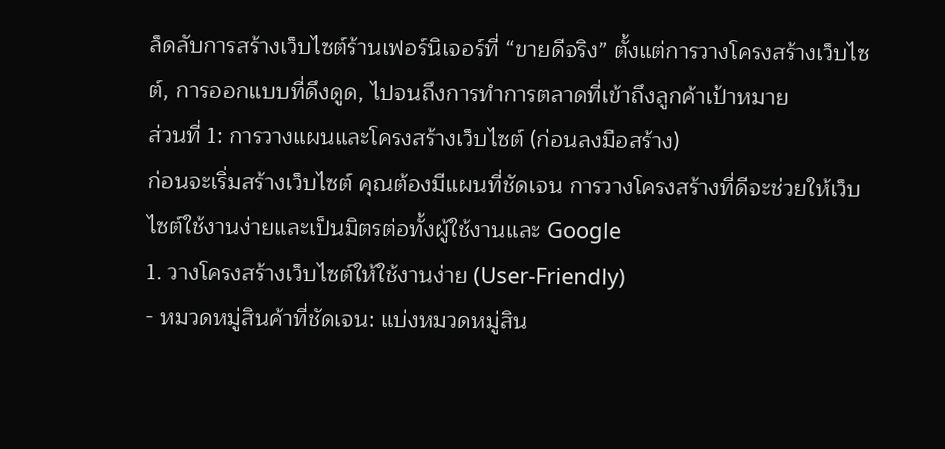ล็ดลับการสร้างเว็บไซต์ร้านเฟอร์นิเจอร์ที่ “ขายดีจริง” ตั้งแต่การวางโครงสร้างเว็บไซต์, การออกแบบที่ดึงดูด, ไปจนถึงการทำการตลาดที่เข้าถึงลูกค้าเป้าหมาย
ส่วนที่ 1: การวางแผนและโครงสร้างเว็บไซต์ (ก่อนลงมือสร้าง)
ก่อนจะเริ่มสร้างเว็บไซต์ คุณต้องมีแผนที่ชัดเจน การวางโครงสร้างที่ดีจะช่วยให้เว็บไซต์ใช้งานง่ายและเป็นมิตรต่อทั้งผู้ใช้งานและ Google
1. วางโครงสร้างเว็บไซต์ให้ใช้งานง่าย (User-Friendly)
- หมวดหมู่สินค้าที่ชัดเจน: แบ่งหมวดหมู่สิน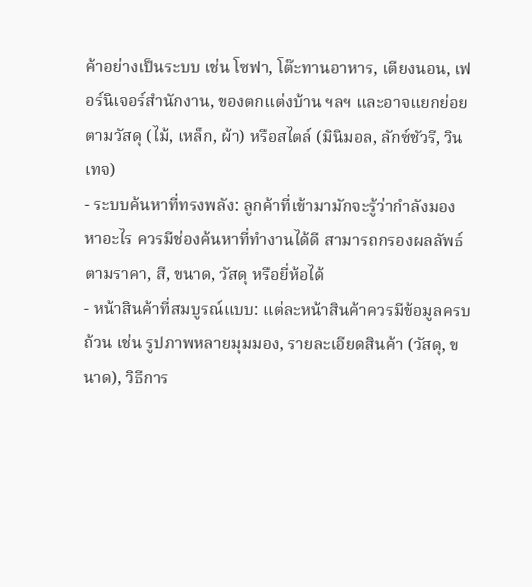ค้าอย่างเป็นระบบ เช่น โซฟา, โต๊ะทานอาหาร, เตียงนอน, เฟอร์นิเจอร์สำนักงาน, ของตกแต่งบ้าน ฯลฯ และอาจแยกย่อยตามวัสดุ (ไม้, เหล็ก, ผ้า) หรือสไตล์ (มินิมอล, ลักซ์ชัวรี, วินเทจ)
- ระบบค้นหาที่ทรงพลัง: ลูกค้าที่เข้ามามักจะรู้ว่ากำลังมองหาอะไร ควรมีช่องค้นหาที่ทำงานได้ดี สามารถกรองผลลัพธ์ตามราคา, สี, ขนาด, วัสดุ หรือยี่ห้อได้
- หน้าสินค้าที่สมบูรณ์แบบ: แต่ละหน้าสินค้าควรมีข้อมูลครบถ้วน เช่น รูปภาพหลายมุมมอง, รายละเอียดสินค้า (วัสดุ, ขนาด), วิธีการ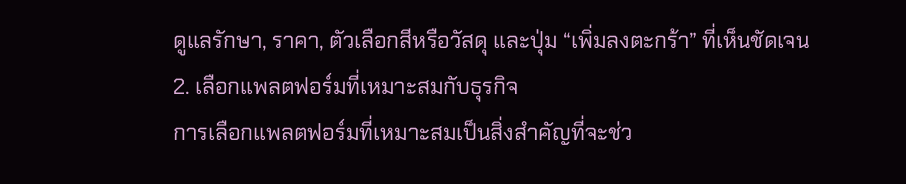ดูแลรักษา, ราคา, ตัวเลือกสีหรือวัสดุ และปุ่ม “เพิ่มลงตะกร้า” ที่เห็นชัดเจน
2. เลือกแพลตฟอร์มที่เหมาะสมกับธุรกิจ
การเลือกแพลตฟอร์มที่เหมาะสมเป็นสิ่งสำคัญที่จะช่ว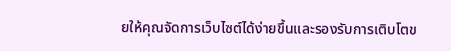ยให้คุณจัดการเว็บไซต์ได้ง่ายขึ้นและรองรับการเติบโตข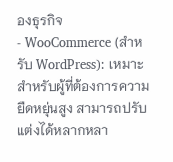องธุรกิจ
- WooCommerce (สำหรับ WordPress): เหมาะสำหรับผู้ที่ต้องการความยืดหยุ่นสูง สามารถปรับแต่งได้หลากหลา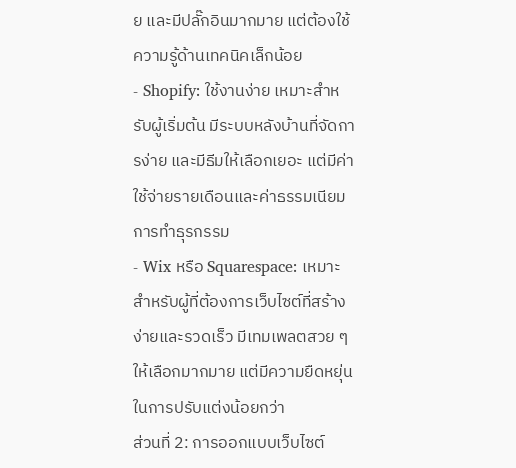ย และมีปลั๊กอินมากมาย แต่ต้องใช้ความรู้ด้านเทคนิคเล็กน้อย
- Shopify: ใช้งานง่าย เหมาะสำหรับผู้เริ่มต้น มีระบบหลังบ้านที่จัดการง่าย และมีธีมให้เลือกเยอะ แต่มีค่าใช้จ่ายรายเดือนและค่าธรรมเนียมการทำธุรกรรม
- Wix หรือ Squarespace: เหมาะสำหรับผู้ที่ต้องการเว็บไซต์ที่สร้างง่ายและรวดเร็ว มีเทมเพลตสวย ๆ ให้เลือกมากมาย แต่มีความยืดหยุ่นในการปรับแต่งน้อยกว่า
ส่วนที่ 2: การออกแบบเว็บไซต์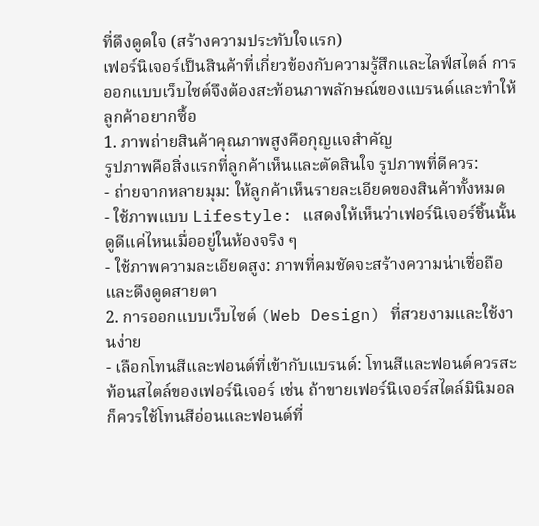ที่ดึงดูดใจ (สร้างความประทับใจแรก)
เฟอร์นิเจอร์เป็นสินค้าที่เกี่ยวข้องกับความรู้สึกและไลฟ์สไตล์ การออกแบบเว็บไซต์จึงต้องสะท้อนภาพลักษณ์ของแบรนด์และทำให้ลูกค้าอยากซื้อ
1. ภาพถ่ายสินค้าคุณภาพสูงคือกุญแจสำคัญ
รูปภาพคือสิ่งแรกที่ลูกค้าเห็นและตัดสินใจ รูปภาพที่ดีควร:
- ถ่ายจากหลายมุม: ให้ลูกค้าเห็นรายละเอียดของสินค้าทั้งหมด
- ใช้ภาพแบบ Lifestyle: แสดงให้เห็นว่าเฟอร์นิเจอร์ชิ้นนั้นดูดีแค่ไหนเมื่ออยู่ในห้องจริง ๆ
- ใช้ภาพความละเอียดสูง: ภาพที่คมชัดจะสร้างความน่าเชื่อถือและดึงดูดสายตา
2. การออกแบบเว็บไซต์ (Web Design) ที่สวยงามและใช้งานง่าย
- เลือกโทนสีและฟอนต์ที่เข้ากับแบรนด์: โทนสีและฟอนต์ควรสะท้อนสไตล์ของเฟอร์นิเจอร์ เช่น ถ้าขายเฟอร์นิเจอร์สไตล์มินิมอล ก็ควรใช้โทนสีอ่อนและฟอนต์ที่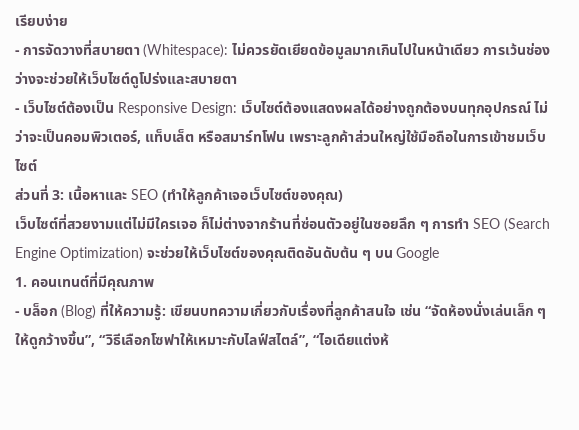เรียบง่าย
- การจัดวางที่สบายตา (Whitespace): ไม่ควรยัดเยียดข้อมูลมากเกินไปในหน้าเดียว การเว้นช่องว่างจะช่วยให้เว็บไซต์ดูโปร่งและสบายตา
- เว็บไซต์ต้องเป็น Responsive Design: เว็บไซต์ต้องแสดงผลได้อย่างถูกต้องบนทุกอุปกรณ์ ไม่ว่าจะเป็นคอมพิวเตอร์, แท็บเล็ต หรือสมาร์ทโฟน เพราะลูกค้าส่วนใหญ่ใช้มือถือในการเข้าชมเว็บไซต์
ส่วนที่ 3: เนื้อหาและ SEO (ทำให้ลูกค้าเจอเว็บไซต์ของคุณ)
เว็บไซต์ที่สวยงามแต่ไม่มีใครเจอ ก็ไม่ต่างจากร้านที่ซ่อนตัวอยู่ในซอยลึก ๆ การทำ SEO (Search Engine Optimization) จะช่วยให้เว็บไซต์ของคุณติดอันดับต้น ๆ บน Google
1. คอนเทนต์ที่มีคุณภาพ
- บล็อก (Blog) ที่ให้ความรู้: เขียนบทความเกี่ยวกับเรื่องที่ลูกค้าสนใจ เช่น “จัดห้องนั่งเล่นเล็ก ๆ ให้ดูกว้างขึ้น”, “วิธีเลือกโซฟาให้เหมาะกับไลฟ์สไตล์”, “ไอเดียแต่งห้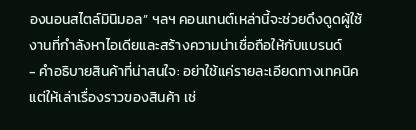องนอนสไตล์มินิมอล” ฯลฯ คอนเทนต์เหล่านี้จะช่วยดึงดูดผู้ใช้งานที่กำลังหาไอเดียและสร้างความน่าเชื่อถือให้กับแบรนด์
- คำอธิบายสินค้าที่น่าสนใจ: อย่าใช้แค่รายละเอียดทางเทคนิค แต่ให้เล่าเรื่องราวของสินค้า เช่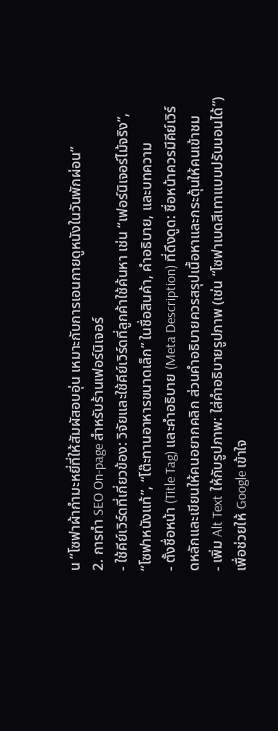น “โซฟาผ้ากำมะหยี่ที่ให้สัมผัสอบอุ่น เหมาะกับการเอนกายดูหนังในวันพักผ่อน”
2. การทำ SEO On-page สำหรับร้านเฟอร์นิเจอร์
- ใช้คีย์เวิร์ดที่เกี่ยวข้อง: วิจัยและใช้คีย์เวิร์ดที่ลูกค้าใช้ค้นหา เช่น “เฟอร์นิเจอร์ไม้จริง”, “โซฟาหนังแท้”, “โต๊ะทานอาหารขนาดเล็ก” ในชื่อสินค้า, คำอธิบาย, และบทความ
- ตั้งชื่อหน้า (Title Tag) และคำอธิบาย (Meta Description) ที่ดึงดูด: ชื่อหน้าควรมีคีย์เวิร์ดหลักและเขียนให้คนอยากคลิก ส่วนคำอธิบายควรสรุปเนื้อหาและกระตุ้นให้คนเข้าชม
- เพิ่ม Alt Text ให้กับรูปภาพ: ใส่คำอธิบายรูปภาพ (เช่น “โซฟาเบดสีเทาแบบปรับนอนได้”) เพื่อช่วยให้ Google เข้าใจ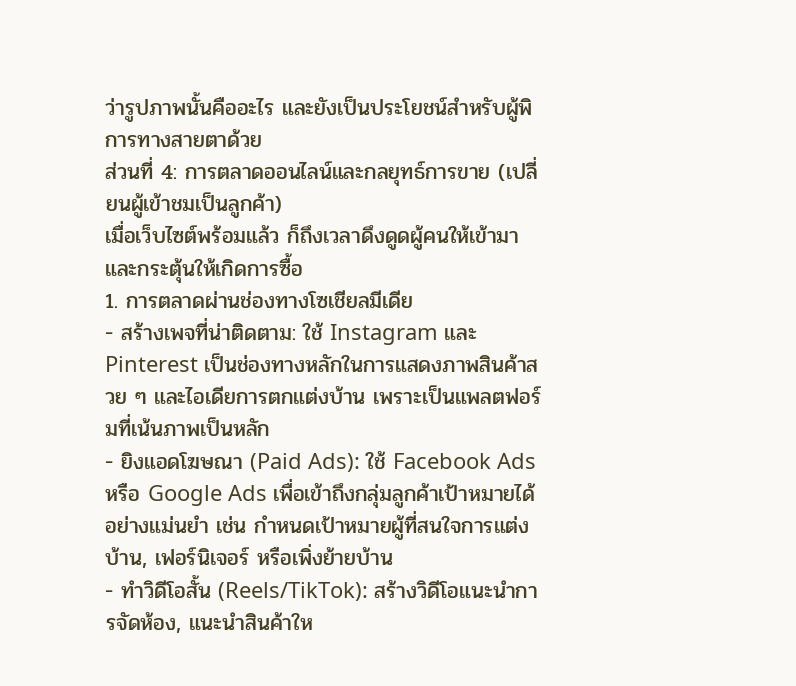ว่ารูปภาพนั้นคืออะไร และยังเป็นประโยชน์สำหรับผู้พิการทางสายตาด้วย
ส่วนที่ 4: การตลาดออนไลน์และกลยุทธ์การขาย (เปลี่ยนผู้เข้าชมเป็นลูกค้า)
เมื่อเว็บไซต์พร้อมแล้ว ก็ถึงเวลาดึงดูดผู้คนให้เข้ามาและกระตุ้นให้เกิดการซื้อ
1. การตลาดผ่านช่องทางโซเชียลมีเดีย
- สร้างเพจที่น่าติดตาม: ใช้ Instagram และ Pinterest เป็นช่องทางหลักในการแสดงภาพสินค้าสวย ๆ และไอเดียการตกแต่งบ้าน เพราะเป็นแพลตฟอร์มที่เน้นภาพเป็นหลัก
- ยิงแอดโฆษณา (Paid Ads): ใช้ Facebook Ads หรือ Google Ads เพื่อเข้าถึงกลุ่มลูกค้าเป้าหมายได้อย่างแม่นยำ เช่น กำหนดเป้าหมายผู้ที่สนใจการแต่งบ้าน, เฟอร์นิเจอร์ หรือเพิ่งย้ายบ้าน
- ทำวิดีโอสั้น (Reels/TikTok): สร้างวิดีโอแนะนำการจัดห้อง, แนะนำสินค้าให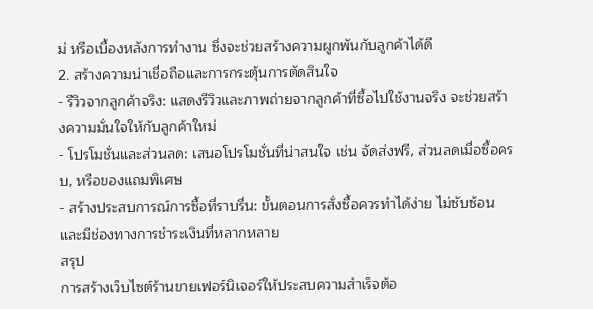ม่ หรือเบื้องหลังการทำงาน ซึ่งจะช่วยสร้างความผูกพันกับลูกค้าได้ดี
2. สร้างความน่าเชื่อถือและการกระตุ้นการตัดสินใจ
- รีวิวจากลูกค้าจริง: แสดงรีวิวและภาพถ่ายจากลูกค้าที่ซื้อไปใช้งานจริง จะช่วยสร้างความมั่นใจให้กับลูกค้าใหม่
- โปรโมชั่นและส่วนลด: เสนอโปรโมชั่นที่น่าสนใจ เช่น จัดส่งฟรี, ส่วนลดเมื่อซื้อครบ, หรือของแถมพิเศษ
- สร้างประสบการณ์การซื้อที่ราบรื่น: ขั้นตอนการสั่งซื้อควรทำได้ง่าย ไม่ซับซ้อน และมีช่องทางการชำระเงินที่หลากหลาย
สรุป
การสร้างเว็บไซต์ร้านขายเฟอร์นิเจอร์ให้ประสบความสำเร็จต้อ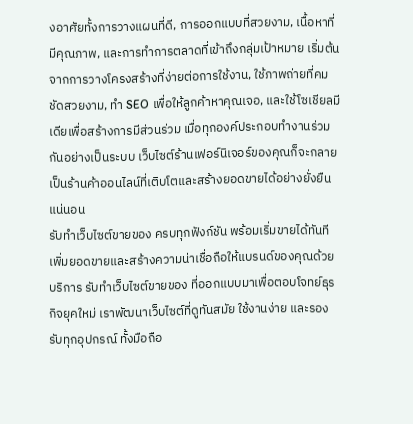งอาศัยทั้งการวางแผนที่ดี, การออกแบบที่สวยงาม, เนื้อหาที่มีคุณภาพ, และการทำการตลาดที่เข้าถึงกลุ่มเป้าหมาย เริ่มต้นจากการวางโครงสร้างที่ง่ายต่อการใช้งาน, ใช้ภาพถ่ายที่คมชัดสวยงาม, ทำ SEO เพื่อให้ลูกค้าหาคุณเจอ, และใช้โซเชียลมีเดียเพื่อสร้างการมีส่วนร่วม เมื่อทุกองค์ประกอบทำงานร่วมกันอย่างเป็นระบบ เว็บไซต์ร้านเฟอร์นิเจอร์ของคุณก็จะกลายเป็นร้านค้าออนไลน์ที่เติบโตและสร้างยอดขายได้อย่างยั่งยืนแน่นอน
รับทำเว็บไซต์ขายของ ครบทุกฟังก์ชัน พร้อมเริ่มขายได้ทันที
เพิ่มยอดขายและสร้างความน่าเชื่อถือให้แบรนด์ของคุณด้วยบริการ รับทำเว็บไซต์ขายของ ที่ออกแบบมาเพื่อตอบโจทย์ธุรกิจยุคใหม่ เราพัฒนาเว็บไซต์ที่ดูทันสมัย ใช้งานง่าย และรองรับทุกอุปกรณ์ ทั้งมือถือ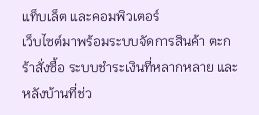แท็บเล็ต และคอมพิวเตอร์
เว็บไซต์มาพร้อมระบบจัดการสินค้า ตะกร้าสั่งซื้อ ระบบชำระเงินที่หลากหลาย และหลังบ้านที่ช่ว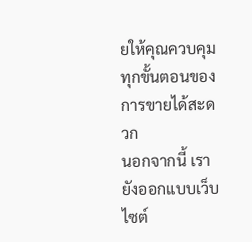ยให้คุณควบคุมทุกขั้นตอนของการขายได้สะดวก
นอกจากนี้ เรายังออกแบบเว็บไซต์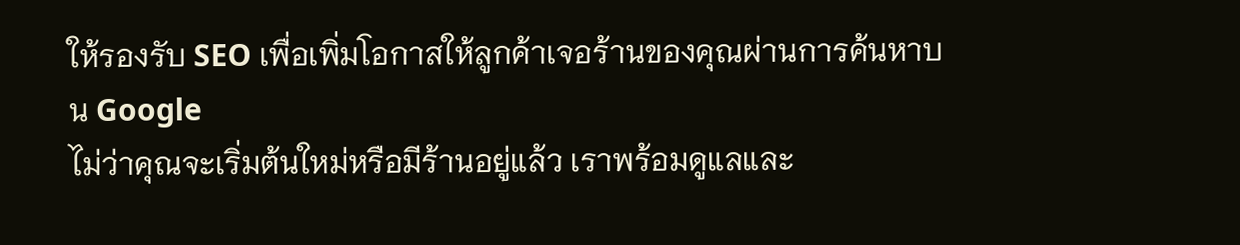ให้รองรับ SEO เพื่อเพิ่มโอกาสให้ลูกค้าเจอร้านของคุณผ่านการค้นหาบน Google
ไม่ว่าคุณจะเริ่มต้นใหม่หรือมีร้านอยู่แล้ว เราพร้อมดูแลและ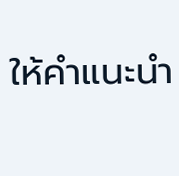ให้คำแนะนำ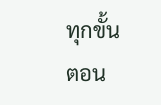ทุกขั้นตอน